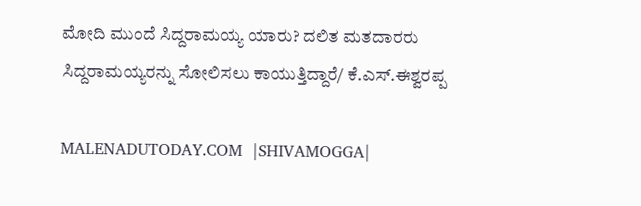ಮೋದಿ ಮುಂದೆ ಸಿದ್ದರಾಮಯ್ಯ ಯಾರು? ದಲಿತ ಮತದಾರರು ಸಿದ್ದರಾಮಯ್ಯರನ್ನು ಸೋಲಿಸಲು ಕಾಯುತ್ತಿದ್ದಾರೆ/ ಕೆ.ಎಸ್.ಈಶ್ವರಪ್ಪ

MALENADUTODAY.COM  |SHIVAMOGGA|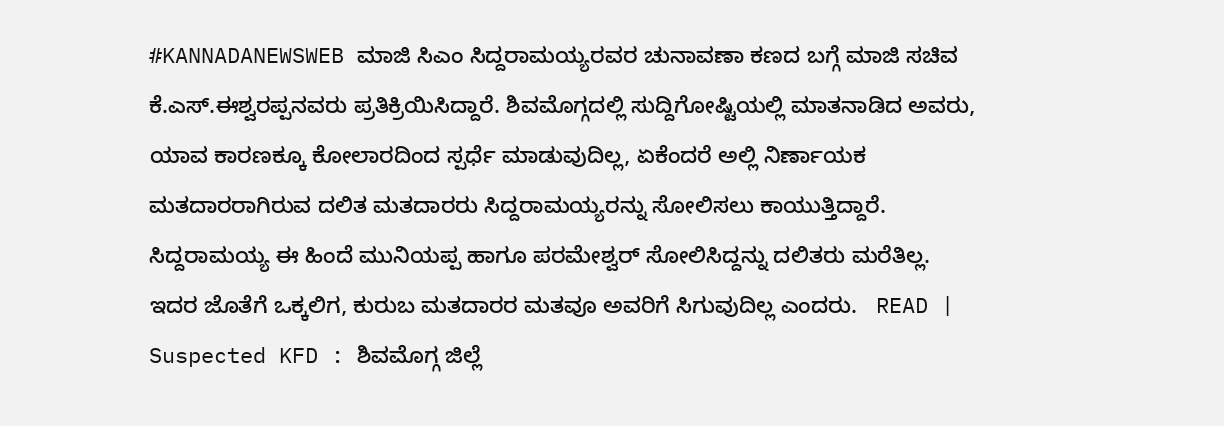#KANNADANEWSWEB ಮಾಜಿ ಸಿಎಂ ಸಿದ್ದರಾಮಯ್ಯರವರ ಚುನಾವಣಾ ಕಣದ ಬಗ್ಗೆ ಮಾಜಿ ಸಚಿವ ಕೆ.ಎಸ್.ಈಶ್ವರಪ್ಪನವರು ಪ್ರತಿಕ್ರಿಯಿಸಿದ್ದಾರೆ. ಶಿವಮೊಗ್ಗದಲ್ಲಿ ಸುದ್ದಿಗೋಷ್ಟಿಯಲ್ಲಿ ಮಾತನಾಡಿದ ಅವರು,  ಯಾವ ಕಾರಣಕ್ಕೂ ಕೋಲಾರದಿಂದ ಸ್ಪರ್ಧೆ ಮಾಡುವುದಿಲ್ಲ, ಏಕೆಂದರೆ ಅಲ್ಲಿ ನಿರ್ಣಾಯಕ ಮತದಾರರಾಗಿರುವ ದಲಿತ ಮತದಾರರು ಸಿದ್ದರಾಮಯ್ಯರನ್ನು ಸೋಲಿಸಲು ಕಾಯುತ್ತಿದ್ದಾರೆ. ಸಿದ್ದರಾಮಯ್ಯ ಈ ಹಿಂದೆ ಮುನಿಯಪ್ಪ ಹಾಗೂ ಪರಮೇಶ್ವರ್ ಸೋಲಿಸಿದ್ದನ್ನು ದಲಿತರು ಮರೆತಿಲ್ಲ. ಇದರ ಜೊತೆಗೆ ಒಕ್ಕಲಿಗ, ಕುರುಬ ಮತದಾರರ ಮತವೂ ಅವರಿಗೆ ಸಿಗುವುದಿಲ್ಲ ಎಂದರು.   READ | Suspected KFD : ಶಿವಮೊಗ್ಗ ಜಿಲ್ಲೆ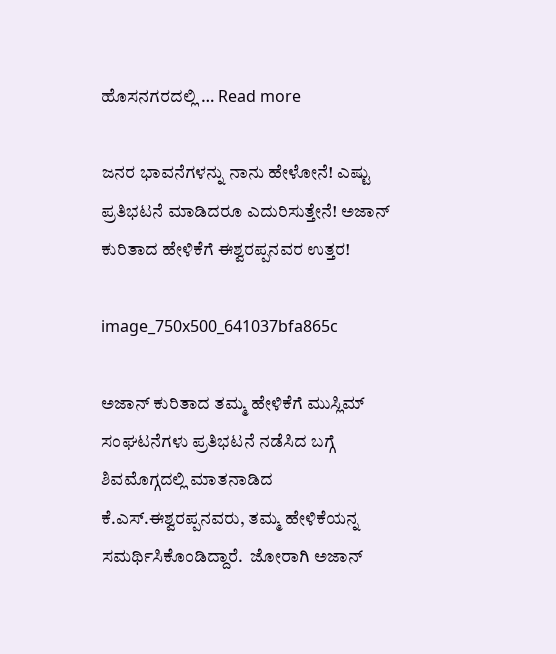ಹೊಸನಗರದಲ್ಲಿ … Read more

ಜನರ ಭಾವನೆಗಳನ್ನು ನಾನು ಹೇಳೋನೆ! ಎಷ್ಟು ಪ್ರತಿಭಟನೆ ಮಾಡಿದರೂ ಎದುರಿಸುತ್ತೇನೆ! ಅಜಾನ್ ಕುರಿತಾದ ಹೇಳಿಕೆಗೆ ಈಶ್ವರಪ್ಪನವರ ಉತ್ತರ!

image_750x500_641037bfa865c

ಅಜಾನ್ ಕುರಿತಾದ ತಮ್ಮ ಹೇಳಿಕೆಗೆ ಮುಸ್ಲಿಮ್ ಸಂಘಟನೆಗಳು ಪ್ರತಿಭಟನೆ ನಡೆಸಿದ ಬಗ್ಗೆ ಶಿವಮೊಗ್ಗದಲ್ಲಿ ಮಾತನಾಡಿದ ಕೆ.ಎಸ್.ಈಶ್ವರಪ್ಪನವರು, ತಮ್ಮ ಹೇಳಿಕೆಯನ್ನ ಸಮರ್ಥಿಸಿಕೊಂಡಿದ್ದಾರೆ.  ಜೋರಾಗಿ ಅಜಾನ್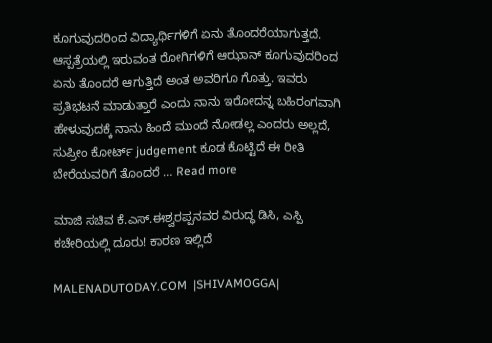ಕೂಗುವುದರಿಂದ ವಿದ್ಯಾರ್ಥಿಗಳಿಗೆ ಏನು ತೊಂದರೆಯಾಗುತ್ತದೆ.  ಆಸ್ಪತ್ರೆಯಲ್ಲಿ ಇರುವಂತ ರೋಗಿಗಳಿಗೆ ಆಝಾನ್ ಕೂಗುವುದರಿಂದ ಏನು ತೊಂದರೆ ಆಗುತ್ತಿದೆ ಅಂತ ಅವರಿಗೂ ಗೊತ್ತು. ಇವರು ಪ್ರತಿಭಟನೆ ಮಾಡುತ್ತಾರೆ ಎಂದು ನಾನು ಇರೋದನ್ನ ಬಹಿರಂಗವಾಗಿ ಹೇಳುವುದಕ್ಕೆ ನಾನು ಹಿಂದೆ ಮುಂದೆ ನೋಡಲ್ಲ ಎಂದರು ಅಲ್ಲದೆ,  ಸುಪ್ರೀಂ ಕೋರ್ಟ್ judgement ಕೂಡ ಕೊಟ್ಟಿದೆ ಈ ರೀತಿ ಬೇರೆಯವರಿಗೆ ತೊಂದರೆ … Read more

ಮಾಜಿ ಸಚಿವ ಕೆ.ಎಸ್.ಈಶ್ವರಪ್ಪನವರ ವಿರುದ್ಧ ಡಿಸಿ, ಎಸ್ಪಿ ಕಚೇರಿಯಲ್ಲಿ ದೂರು! ಕಾರಣ ಇಲ್ಲಿದೆ

MALENADUTODAY.COM  |SHIVAMOGGA|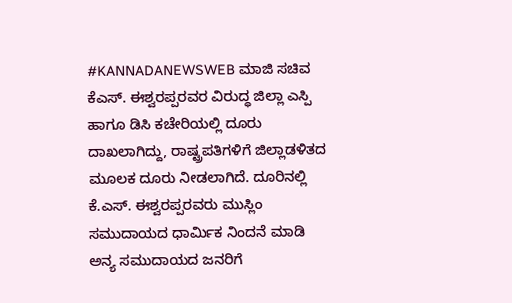#KANNADANEWSWEB ಮಾಜಿ ಸಚಿವ ಕೆಎಸ್. ಈಶ್ವರಪ್ಪರವರ ವಿರುದ್ಧ ಜಿಲ್ಲಾ ಎಸ್ಪಿ ಹಾಗೂ ಡಿಸಿ ಕಚೇರಿಯಲ್ಲಿ ದೂರು ದಾಖಲಾಗಿದ್ದು, ರಾಷ್ಟ್ರಪತಿಗಳಿಗೆ ಜಿಲ್ಲಾಡಳಿತದ ಮೂಲಕ ದೂರು ನೀಡಲಾಗಿದೆ. ದೂರಿನಲ್ಲಿ ಕೆ.ಎಸ್. ಈಶ್ವರಪ್ಪರವರು ಮುಸ್ಲಿಂ ಸಮುದಾಯದ ಧಾರ್ಮಿಕ ನಿಂದನೆ ಮಾಡಿ ಅನ್ಯ ಸಮುದಾಯದ ಜನರಿಗೆ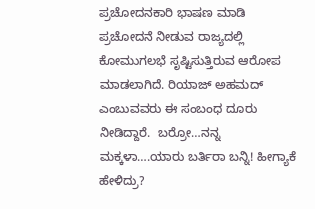ಪ್ರಚೋದನಕಾರಿ ಭಾಷಣ ಮಾಡಿ ಪ್ರಚೋದನೆ ನೀಡುವ ರಾಜ್ಯದಲ್ಲಿ ಕೋಮುಗಲಭೆ ಸೃಷ್ಟಿಸುತ್ತಿರುವ ಆರೋಪ ಮಾಡಲಾಗಿದೆ. ರಿಯಾಜ್ ಅಹಮದ್ ಎಂಬುವವರು ಈ ಸಂಬಂಧ ದೂರು ನೀಡಿದ್ದಾರೆ.  ಬರ್ರೋ…ನನ್ನ ಮಕ್ಕಳಾ….ಯಾರು ಬರ್ತಿರಾ ಬನ್ನಿ! ಹೀಗ್ಯಾಕೆ ಹೇಳಿದ್ರು?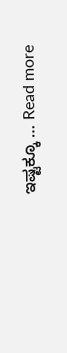ಇಷ್ಟಕ್ಕೂ … Read more